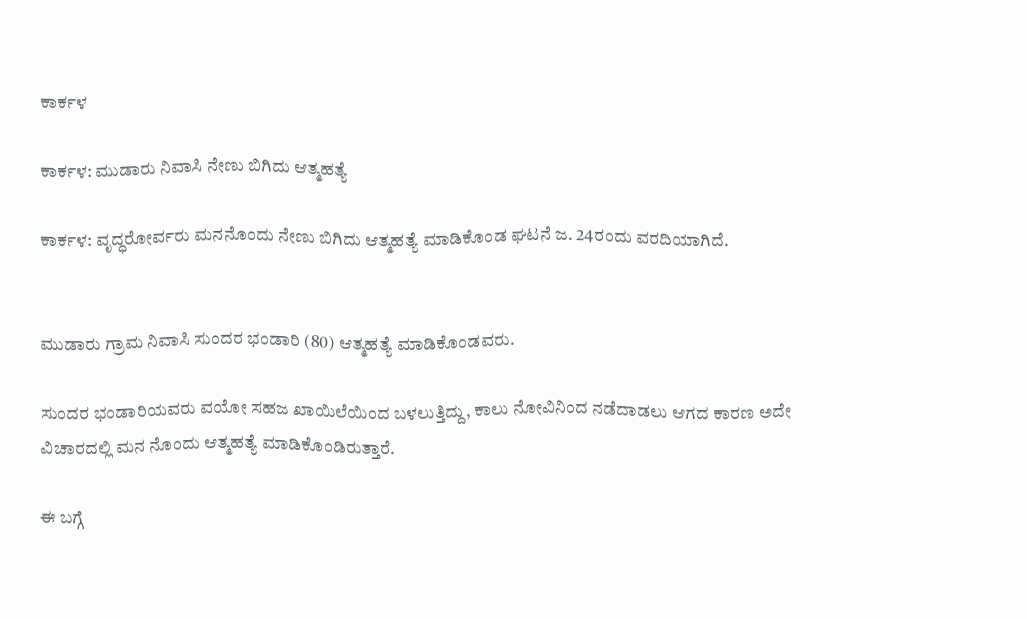ಕಾರ್ಕಳ

ಕಾರ್ಕಳ: ಮುಡಾರು ನಿವಾಸಿ ನೇಣು ಬಿಗಿದು ಆತ್ಮಹತ್ಯೆ

ಕಾರ್ಕಳ: ವೃದ್ಧರೋರ್ವರು ಮನನೊಂದು ನೇಣು ಬಿಗಿದು ಆತ್ಮಹತ್ಯೆ ಮಾಡಿಕೊಂಡ ಘಟನೆ ಜ. 24ರಂದು ವರದಿಯಾಗಿದೆ.


ಮುಡಾರು ಗ್ರಾಮ ನಿವಾಸಿ ಸುಂದರ ಭಂಡಾರಿ (80) ಆತ್ಮಹತ್ಯೆ ಮಾಡಿಕೊಂಡವರು.

ಸುಂದರ ಭಂಡಾರಿಯವರು ವಯೋ ಸಹಜ ಖಾಯಿಲೆಯಿಂದ ಬಳಲುತ್ತಿದ್ದು, ಕಾಲು ನೋವಿನಿಂದ ನಡೆದಾಡಲು ಆಗದ ಕಾರಣ ಅದೇ ವಿಚಾರದಲ್ಲಿ ಮನ ನೊಂದು ಆತ್ಮಹತ್ಯೆ ಮಾಡಿಕೊಂಡಿರುತ್ತಾರೆ.

ಈ ಬಗ್ಗೆ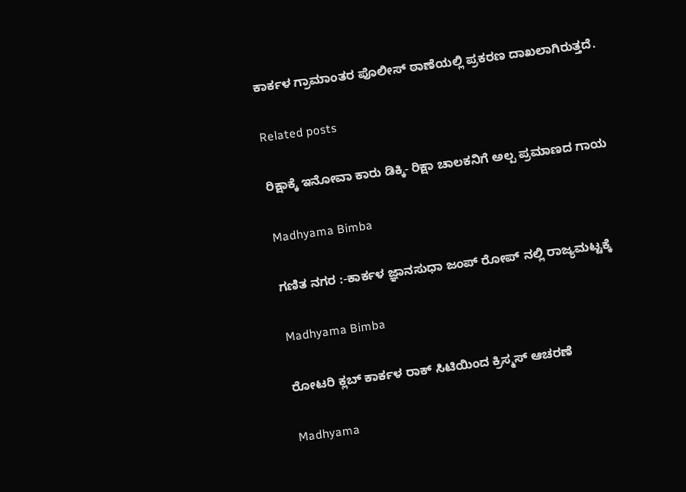ಕಾರ್ಕಳ ಗ್ರಾಮಾಂತರ ಪೊಲೀಸ್ ಠಾಣೆಯಲ್ಲಿ ಪ್ರಕರಣ ದಾಖಲಾಗಿರುತ್ತದೆ.

Related posts

ರಿಕ್ಷಾಕ್ಕೆ ಇನೋವಾ ಕಾರು ಡಿಕ್ಕಿ- ರಿಕ್ಷಾ ಚಾಲಕನಿಗೆ ಅಲ್ಪ ಪ್ರಮಾಣದ ಗಾಯ

Madhyama Bimba

ಗಣಿತ ನಗರ :-ಕಾರ್ಕಳ ಜ್ಞಾನಸುಧಾ ಜಂಪ್ ರೋಪ್ ನಲ್ಲಿ ರಾಜ್ಯಮಟ್ಟಕ್ಕೆ

Madhyama Bimba

ರೋಟರಿ ಕ್ಲಬ್ ಕಾರ್ಕಳ ರಾಕ್ ಸಿಟಿಯಿಂದ ಕ್ರಿಸ್ಮಸ್ ಆಚರಣೆ

Madhyama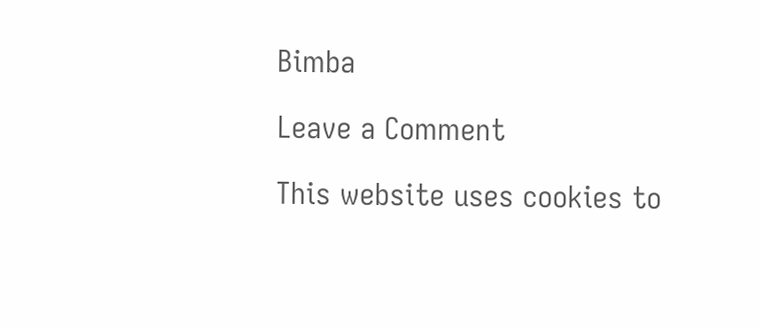Bimba

Leave a Comment

This website uses cookies to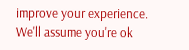improve your experience. We'll assume you're ok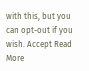with this, but you can opt-out if you wish. Accept Read More